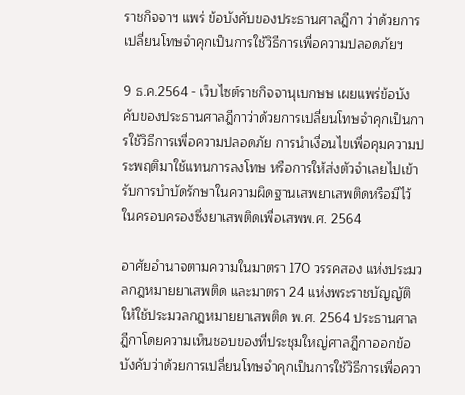ราชกิจจาฯ แพร่ ข้อบังคับของประธานศาลฎีกา ว่าด้วยการเปลี่ยนโทษจำคุกเป็นการใช้วิธีการเพื่อความปลอดภัยฯ

9 ธ.ค.2564 - เว็บไซต์ราชกิจจานุเบกษษ เผยแพร่ข้อบังคับของประธานศาลฎีกาว่าด้วยการเปลี่ยนโทษจำคุกเป็นการใช้วิธีการเพื่อความปลอดภัย การนำเงื่อนไขเพื่อคุมความประพฤติมาใช้แทนการลงโทษ หรือการให้ส่งตัวจำเลยไปเข้ารับการบำบัดรักษาในความผิดฐานเสพยาเสพติดหรือมีไว้ในครอบครองซึ่งยาเสพติดเพื่อเสพพ.ศ. 2564

อาศัยอำนาจตามความในมาตรา 170 วรรคสอง แห่งประมวลกฎหมายยาเสพติด และมาตรา 24 แห่งพระราชบัญญัติให้ใช้ประมวลกฎหมายยาเสพติด พ.ศ. 2564 ประธานศาลฎีกาโดยความเห็นชอบของที่ประชุมใหญ่ศาลฎีกาออกข้อบังคับว่าด้วยการเปลี่ยนโทษจำคุกเป็นการใช้วิธีการเพื่อควา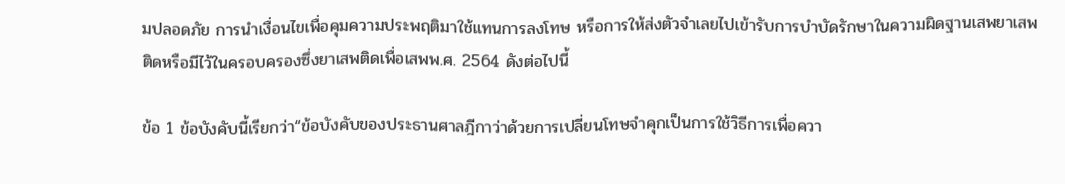มปลอดภัย การนำเงื่อนไขเพื่อคุมความประพฤติมาใช้แทนการลงโทษ หรือการให้ส่งตัวจำเลยไปเข้ารับการบำบัดรักษาในความผิดฐานเสพยาเสพติดหรือมีไว้ในครอบครองซึ่งยาเสพติดเพื่อเสพพ.ศ. 2564 ดังต่อไปนี้

ข้อ 1 ข้อบังคับนี้เรียกว่า“ข้อบังคับของประธานศาลฎีกาว่าด้วยการเปลี่ยนโทษจำคุกเป็นการใช้วิธีการเพื่อควา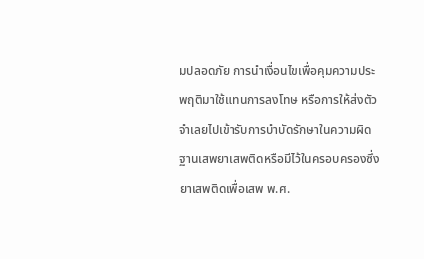มปลอดภัย การนำเงื่อนไขเพื่อคุมความประพฤติมาใช้แทนการลงโทษ หรือการให้ส่งตัวจำเลยไปเข้ารับการบำบัดรักษาในความผิดฐานเสพยาเสพติดหรือมีไว้ในครอบครองซึ่งยาเสพติดเพื่อเสพ พ.ศ.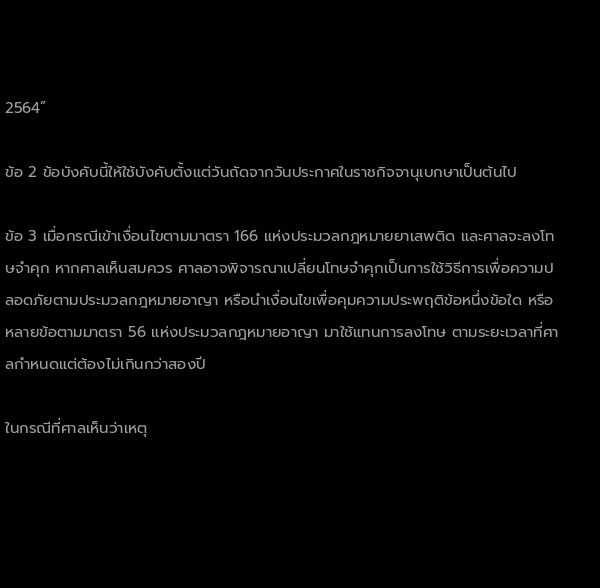2564”

ข้อ 2 ข้อบังคับนี้ให้ใช้บังคับตั้งแต่วันถัดจากวันประกาศในราชกิจจานุเบกษาเป็นต้นไป

ข้อ 3 เมื่อกรณีเข้าเงื่อนไขตามมาตรา 166 แห่งประมวลกฎหมายยาเสพติด และศาลจะลงโทษจำคุก หากศาลเห็นสมควร ศาลอาจพิจารณาเปลี่ยนโทษจำคุกเป็นการใช้วิธีการเพื่อความปลอดภัยตามประมวลกฎหมายอาญา หรือนำเงื่อนไขเพื่อคุมความประพฤติข้อหนึ่งข้อใด หรือหลายข้อตามมาตรา 56 แห่งประมวลกฎหมายอาญา มาใช้แทนการลงโทษ ตามระยะเวลาที่ศาลกำหนดแต่ต้องไม่เกินกว่าสองปี

ในกรณีที่ศาลเห็นว่าเหตุ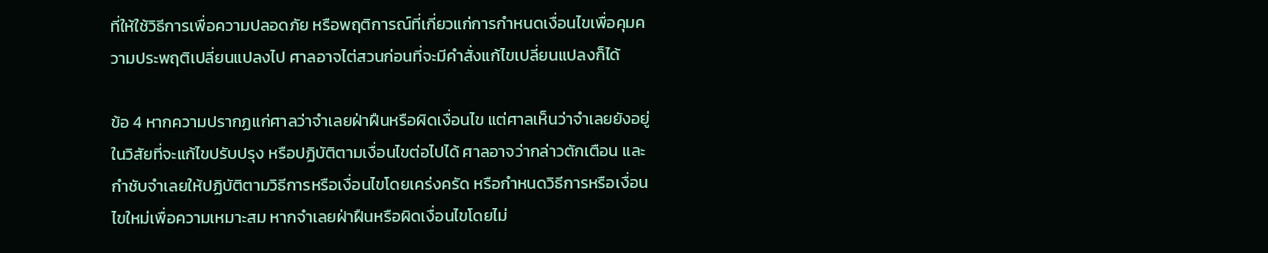ที่ให้ใช้วิธีการเพื่อความปลอดภัย หรือพฤติการณ์ที่เกี่ยวแก่การกำหนดเงื่อนไขเพื่อคุมความประพฤติเปลี่ยนแปลงไป ศาลอาจไต่สวนก่อนที่จะมีคำสั่งแก้ไขเปลี่ยนแปลงก็ได้

ข้อ 4 หากความปรากฏแก่ศาลว่าจำเลยฝ่าฝืนหรือผิดเงื่อนไข แต่ศาลเห็นว่าจำเลยยังอยู่ในวิสัยที่จะแก้ไขปรับปรุง หรือปฏิบัติตามเงื่อนไขต่อไปได้ ศาลอาจว่ากล่าวตักเตือน และกำชับจำเลยให้ปฏิบัติตามวิธีการหรือเงื่อนไขโดยเคร่งครัด หรือกำหนดวิธีการหรือเงื่อนไขใหม่เพื่อความเหมาะสม หากจำเลยฝ่าฝืนหรือผิดเงื่อนไขโดยไม่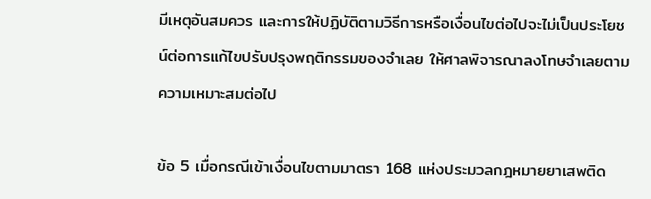มีเหตุอันสมควร และการให้ปฏิบัติตามวิธีการหรือเงื่อนไขต่อไปจะไม่เป็นประโยชน์ต่อการแก้ไขปรับปรุงพฤติกรรมของจำเลย ให้ศาลพิจารณาลงโทษจำเลยตามความเหมาะสมต่อไป

ข้อ 5 เมื่อกรณีเข้าเงื่อนไขตามมาตรา 168 แห่งประมวลกฎหมายยาเสพติด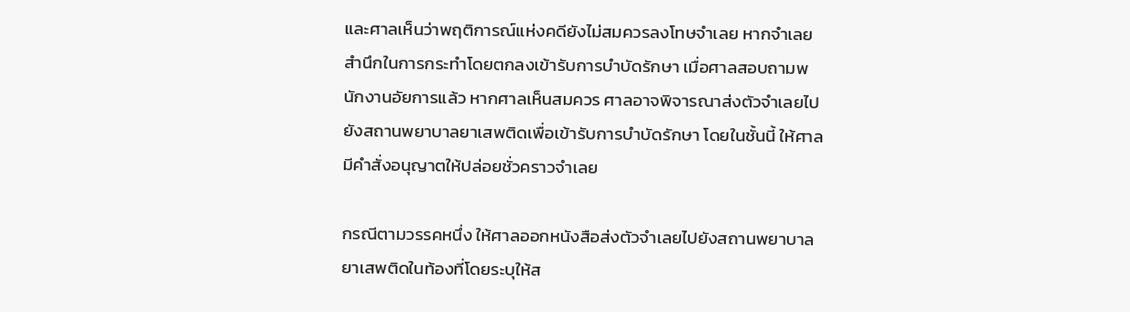และศาลเห็นว่าพฤติการณ์แห่งคดียังไม่สมควรลงโทษจำเลย หากจำเลยสำนึกในการกระทำโดยตกลงเข้ารับการบำบัดรักษา เมื่อศาลสอบถามพนักงานอัยการแล้ว หากศาลเห็นสมควร ศาลอาจพิจารณาส่งตัวจำเลยไปยังสถานพยาบาลยาเสพติดเพื่อเข้ารับการบำบัดรักษา โดยในชั้นนี้ ให้ศาลมีคำสั่งอนุญาตให้ปล่อยชั่วคราวจำเลย

กรณีตามวรรคหนึ่ง ให้ศาลออกหนังสือส่งตัวจำเลยไปยังสถานพยาบาลยาเสพติดในท้องที่โดยระบุให้ส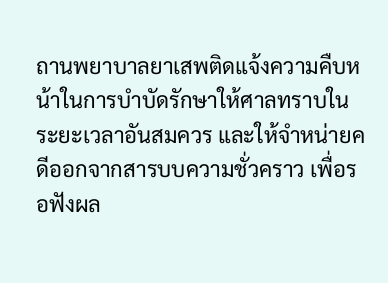ถานพยาบาลยาเสพติดแจ้งความคืบหน้าในการบำบัดรักษาให้ศาลทราบในระยะเวลาอันสมควร และให้จำหน่ายคดีออกจากสารบบความชั่วคราว เพื่อรอฟังผล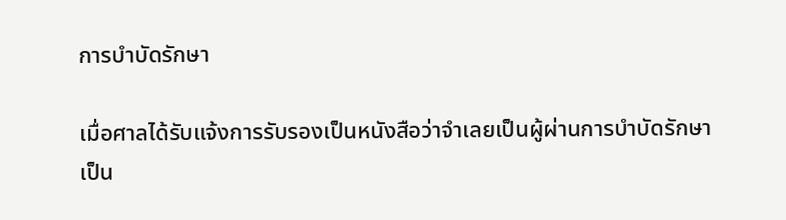การบำบัดรักษา

เมื่อศาลได้รับแจ้งการรับรองเป็นหนังสือว่าจำเลยเป็นผู้ผ่านการบำบัดรักษาเป็น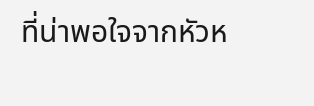ที่น่าพอใจจากหัวห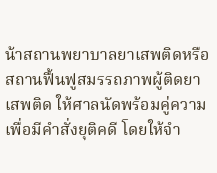น้าสถานพยาบาลยาเสพติดหรือสถานฟื้นฟูสมรรถภาพผู้ติดยาเสพติด ให้ศาลนัดพร้อมคู่ความเพื่อมีคำสั่งยุติคดี โดยให้จำ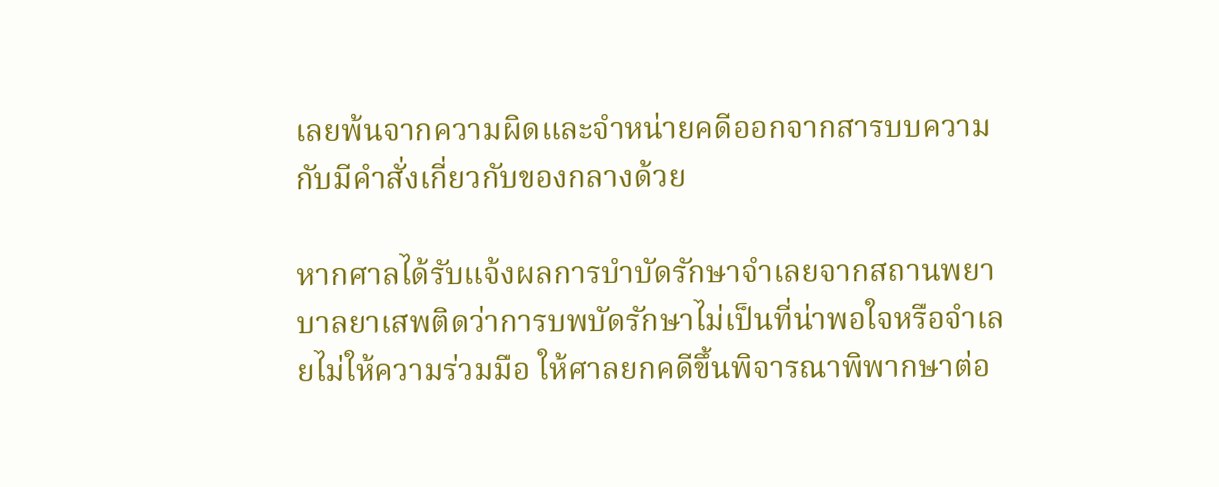เลยพ้นจากความผิดและจำหน่ายคดีออกจากสารบบความ กับมีคำสั่งเกี่ยวกับของกลางด้วย

หากศาลได้รับแจ้งผลการบำบัดรักษาจำเลยจากสถานพยาบาลยาเสพติดว่าการบพบัดรักษาไม่เป็นที่น่าพอใจหรือจำเลยไม่ให้ความร่วมมือ ให้ศาลยกคดีขึ้นพิจารณาพิพากษาต่อ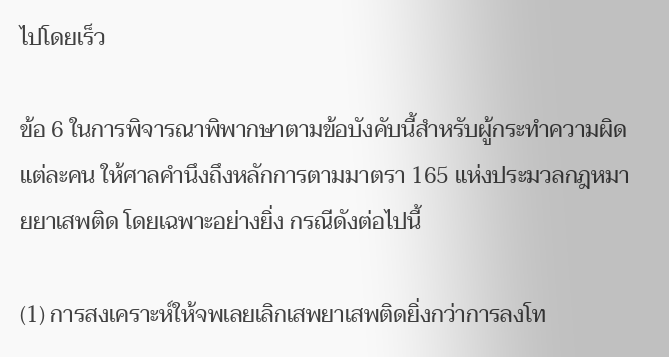ไปโดยเร็ว

ข้อ 6 ในการพิจารณาพิพากษาตามข้อบังคับนี้สำหรับผู้กระทำความผิดแต่ละคน ให้ศาลคำนึงถึงหลักการตามมาตรา 165 แห่งประมวลกฎหมายยาเสพติด โดยเฉพาะอย่างยิ่ง กรณีดังต่อไปนี้

(1) การสงเคราะห์ให้จพเลยเลิกเสพยาเสพติดยิ่งกว่าการลงโท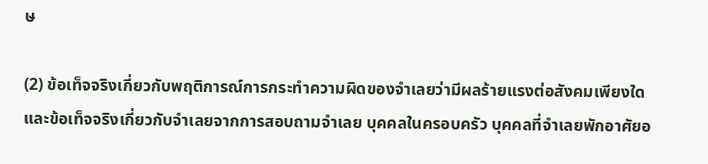ษ

(2) ข้อเท็จจริงเกี่ยวกับพฤติการณ์การกระทำความผิดของจำเลยว่ามีผลร้ายแรงต่อสังคมเพียงใด และข้อเท็จจริงเกี่ยวกับจำเลยจากการสอบถามจำเลย บุคคลในครอบครัว บุคคลที่จำเลยพักอาศัยอ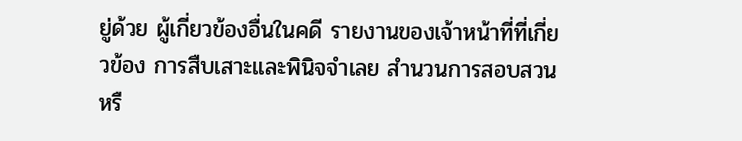ยู่ด้วย ผู้เกี่ยวข้องอื่นในคดี รายงานของเจ้าหน้าที่ที่เกี่ยวข้อง การสืบเสาะและพินิจจำเลย สำนวนการสอบสวน หรื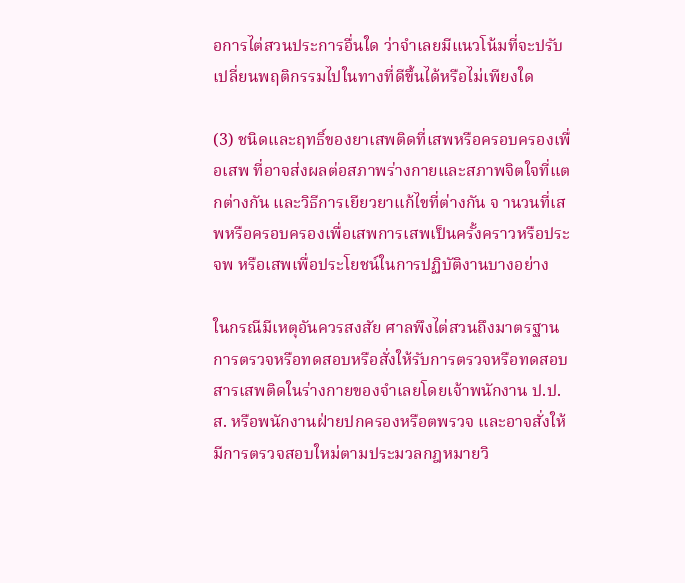อการไต่สวนประการอื่นใด ว่าจำเลยมีแนวโน้มที่จะปรับเปลี่ยนพฤติกรรมไปในทางที่ดีขึ้นได้หรือไม่เพียงใด

(3) ชนิดและฤทธิ์ของยาเสพติดที่เสพหรือครอบครองเพื่อเสพ ที่อาจส่งผลต่อสภาพร่างกายและสภาพจิตใจที่แตกต่างกัน และวิธีการเยียวยาแก้ไขที่ต่างกัน จ านวนที่เสพหรือครอบครองเพื่อเสพการเสพเป็นครั้งคราวหรือประจพ หรือเสพเพื่อประโยชน์ในการปฏิบัติงานบางอย่าง

ในกรณีมีเหตุอันควรสงสัย ศาลพึงไต่สวนถึงมาตรฐานการตรวจหรือทดสอบหรือสั่งให้รับการตรวจหรือทดสอบสารเสพติดในร่างกายของจำเลยโดยเจ้าพนักงาน ป.ป.ส. หรือพนักงานฝ่ายปกครองหรือตพรวจ และอาจสั่งให้มีการตรวจสอบใหม่ตามประมวลกฎหมายวิ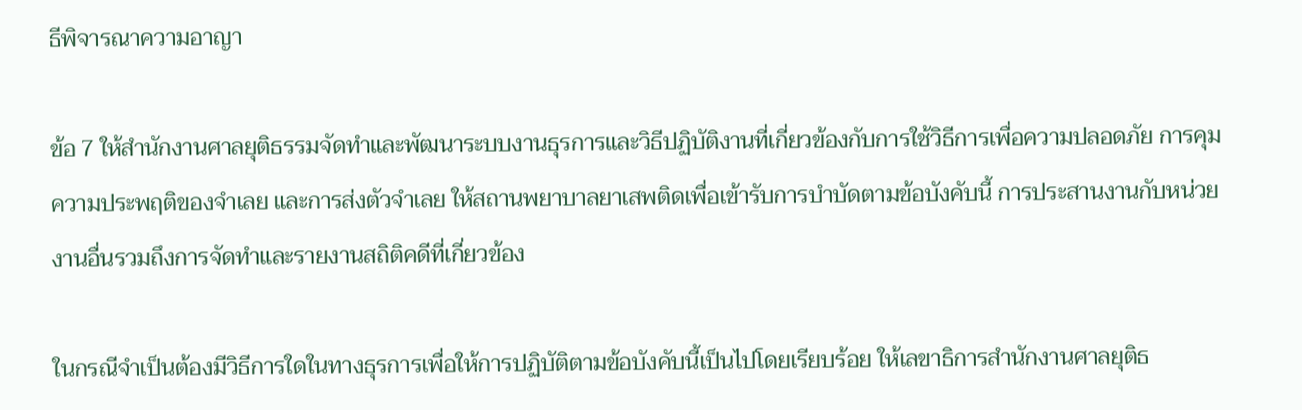ธีพิจารณาความอาญา

ข้อ 7 ให้สำนักงานศาลยุติธรรมจัดทำและพัฒนาระบบงานธุรการและวิธีปฏิบัติงานที่เกี่ยวข้องกับการใช้วิธีการเพื่อความปลอดภัย การคุมความประพฤติของจำเลย และการส่งตัวจำเลย ให้สถานพยาบาลยาเสพติดเพื่อเข้ารับการบำบัดตามข้อบังคับนี้ การประสานงานกับหน่วยงานอื่นรวมถึงการจัดทำและรายงานสถิติคดีที่เกี่ยวข้อง

ในกรณีจำเป็นต้องมีวิธีการใดในทางธุรการเพื่อให้การปฏิบัติตามข้อบังคับนี้เป็นไปโดยเรียบร้อย ให้เลขาธิการสำนักงานศาลยุติธ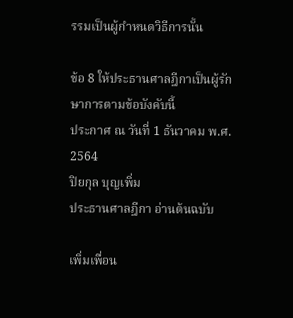รรมเป็นผู้กำหนดวิธีการนั้น

ข้อ 8 ให้ประธานศาลฎีกาเป็นผู้รักษาการตามข้อบังคับนี้
ประกาศ ณ วันที่ 1 ธันวาคม พ.ศ. 2564
ปิยกุล บุญเพิ่ม
ประธานศาลฎีกา อ่านต้นฉบับ

เพิ่มเพื่อน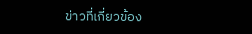ข่าวที่เกี่ยวข้อง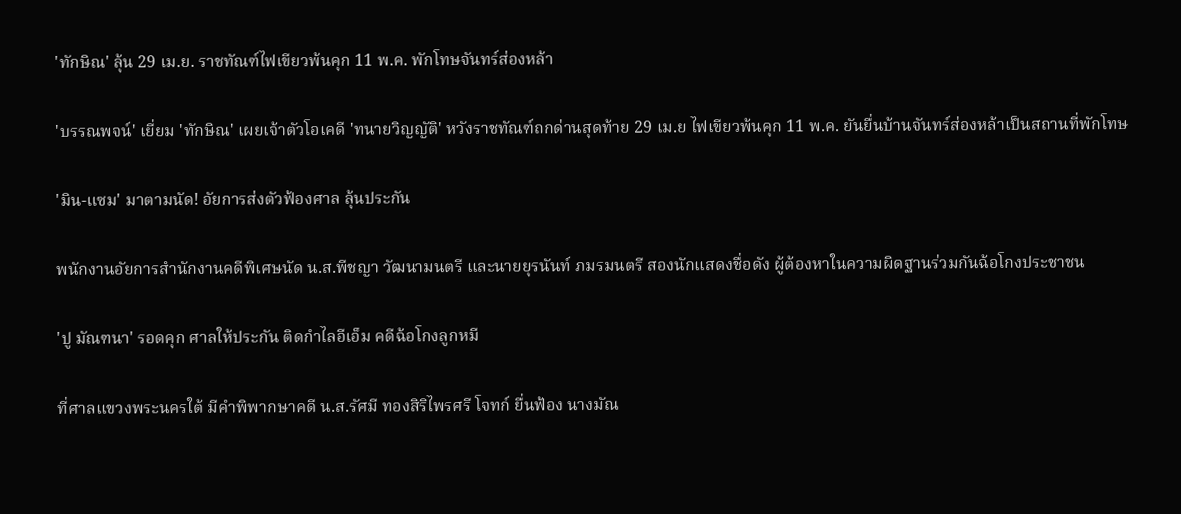'ทักษิณ' ลุ้น 29 เม.ย. ราชทัณฑ์ไฟเขียวพ้นคุก 11 พ.ค. พักโทษจันทร์ส่องหล้า

'บรรณพจน์' เยี่ยม 'ทักษิณ' เผยเจ้าตัวโอเคดี 'ทนายวิญญัติ' หวังราชทัณฑ์ถกด่านสุดท้าย 29 เม.ย ไฟเขียวพ้นคุก 11 พ.ค. ยันยื่นบ้านจันทร์ส่องหล้าเป็นสถานที่พักโทษ

'มิน-แซม' มาตามนัด! อัยการส่งตัวฟ้องศาล ลุ้นประกัน

พนักงานอัยการสำนักงานคดีพิเศษนัด น.ส.พีชญา วัฒนามนตรี และนายยุรนันท์ ภมรมนตรี สองนักแสดงชื่อดัง ผู้ต้องหาในความผิดฐานร่วมกันฉ้อโกงประชาชน

'ปู มัณฑนา' รอดคุก ศาลให้ประกัน ติดกำไลอีเอ็ม คดีฉ้อโกงลูกหมี

ที่ศาลแขวงพระนครใต้ มีคำพิพากษาคดี น.ส.รัศมี ทองสิริไพรศรี โจทก์ ยื่นฟ้อง นางมัณ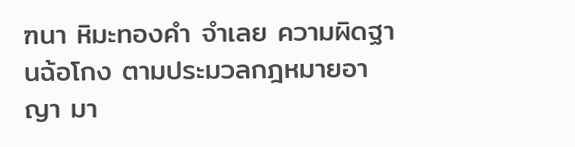ฑนา หิมะทองคำ จำเลย ความผิดฐานฉ้อโกง ตามประมวลกฎหมายอาญา มา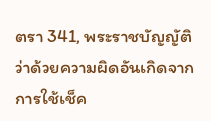ตรา 341, พระราชบัญญัติว่าด้วยความผิดอันเกิดจากการใช้เช็ค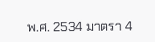พ.ศ. 2534 มาตรา 4